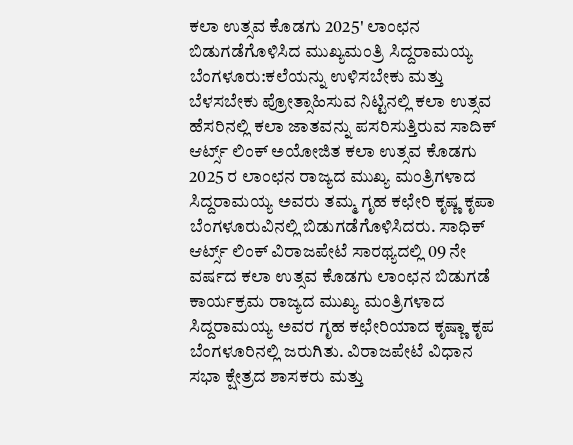ಕಲಾ ಉತ್ಸವ ಕೊಡಗು 2025' ಲಾಂಛನ ಬಿಡುಗಡೆಗೊಳಿಸಿದ ಮುಖ್ಯಮಂತ್ರಿ ಸಿದ್ದರಾಮಯ್ಯ
ಬೆಂಗಳೂರು:ಕಲೆಯನ್ನು ಉಳಿಸಬೇಕು ಮತ್ತು ಬೆಳಸಬೇಕು ಪ್ರೋತ್ಸಾಹಿಸುವ ನಿಟ್ಟಿನಲ್ಲಿ ಕಲಾ ಉತ್ಸವ ಹೆಸರಿನಲ್ಲಿ ಕಲಾ ಜಾತವನ್ನು ಪಸರಿಸುತ್ತಿರುವ ಸಾದಿಕ್ ಆರ್ಟ್ಸ್ ಲಿಂಕ್ ಅಯೋಜಿತ ಕಲಾ ಉತ್ಸವ ಕೊಡಗು 2025 ರ ಲಾಂಛನ ರಾಜ್ಯದ ಮುಖ್ಯ ಮಂತ್ರಿಗಳಾದ ಸಿದ್ದರಾಮಯ್ಯ ಅವರು ತಮ್ಮ ಗೃಹ ಕಛೇರಿ ಕೃಷ್ಣ ಕೃಪಾ ಬೆಂಗಳೂರುವಿನಲ್ಲಿ ಬಿಡುಗಡೆಗೊಳಿಸಿದರು. ಸಾಧಿಕ್ ಆರ್ಟ್ಸ್ ಲಿಂಕ್ ವಿರಾಜಪೇಟೆ ಸಾರಥ್ಯದಲ್ಲಿ 09 ನೇ ವರ್ಷದ ಕಲಾ ಉತ್ಸವ ಕೊಡಗು ಲಾಂಛನ ಬಿಡುಗಡೆ ಕಾರ್ಯಕ್ರಮ ರಾಜ್ಯದ ಮುಖ್ಯ ಮಂತ್ರಿಗಳಾದ ಸಿದ್ದರಾಮಯ್ಯ ಅವರ ಗೃಹ ಕಛೇರಿಯಾದ ಕೃಷ್ಣಾ ಕೃಪ ಬೆಂಗಳೂರಿನಲ್ಲಿ ಜರುಗಿತು. ವಿರಾಜಪೇಟೆ ವಿಧಾನ ಸಭಾ ಕ್ಷೇತ್ರದ ಶಾಸಕರು ಮತ್ತು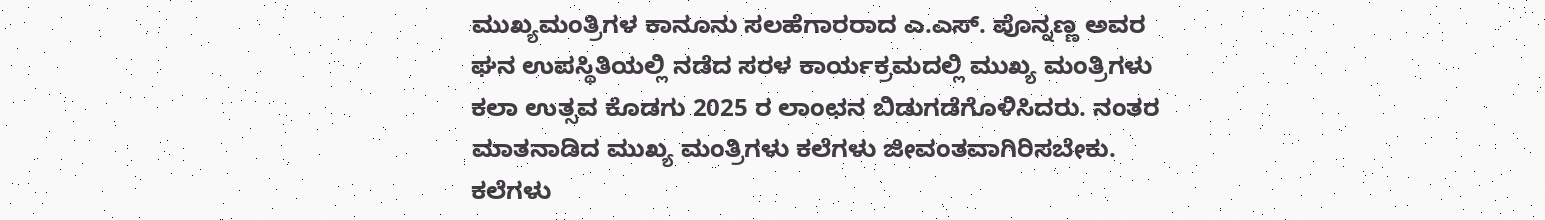ಮುಖ್ಯಮಂತ್ರಿಗಳ ಕಾನೂನು ಸಲಹೆಗಾರರಾದ ಎ.ಎಸ್. ಪೊನ್ನಣ್ಣ ಅವರ ಘನ ಉಪಸ್ಥಿತಿಯಲ್ಲಿ ನಡೆದ ಸರಳ ಕಾರ್ಯಕ್ರಮದಲ್ಲಿ ಮುಖ್ಯ ಮಂತ್ರಿಗಳು ಕಲಾ ಉತ್ಸವ ಕೊಡಗು 2025 ರ ಲಾಂಛನ ಬಿಡುಗಡೆಗೊಳಿಸಿದರು. ನಂತರ ಮಾತನಾಡಿದ ಮುಖ್ಯ ಮಂತ್ರಿಗಳು ಕಲೆಗಳು ಜೀವಂತವಾಗಿರಿಸಬೇಕು. ಕಲೆಗಳು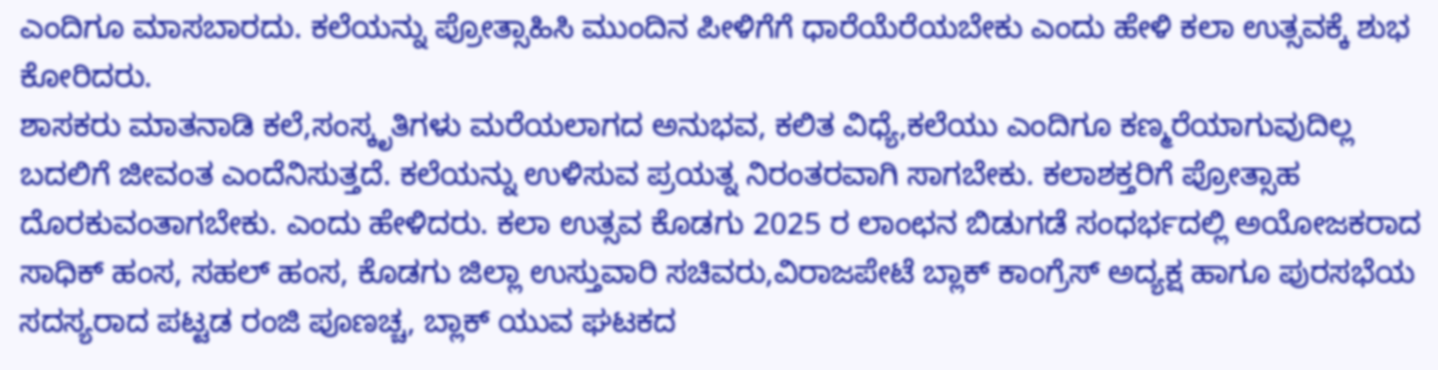ಎಂದಿಗೂ ಮಾಸಬಾರದು. ಕಲೆಯನ್ನು ಪ್ರೋತ್ಸಾಹಿಸಿ ಮುಂದಿನ ಪೀಳಿಗೆಗೆ ಧಾರೆಯೆರೆಯಬೇಕು ಎಂದು ಹೇಳಿ ಕಲಾ ಉತ್ಸವಕ್ಕೆ ಶುಭ ಕೋರಿದರು.
ಶಾಸಕರು ಮಾತನಾಡಿ ಕಲೆ,ಸಂಸ್ಕೃತಿಗಳು ಮರೆಯಲಾಗದ ಅನುಭವ, ಕಲಿತ ವಿಧ್ಯೆ,ಕಲೆಯು ಎಂದಿಗೂ ಕಣ್ಮರೆಯಾಗುವುದಿಲ್ಲ ಬದಲಿಗೆ ಜೀವಂತ ಎಂದೆನಿಸುತ್ತದೆ. ಕಲೆಯನ್ನು ಉಳಿಸುವ ಪ್ರಯತ್ನ ನಿರಂತರವಾಗಿ ಸಾಗಬೇಕು. ಕಲಾಶಕ್ತರಿಗೆ ಪ್ರೋತ್ಸಾಹ ದೊರಕುವಂತಾಗಬೇಕು. ಎಂದು ಹೇಳಿದರು. ಕಲಾ ಉತ್ಸವ ಕೊಡಗು 2025 ರ ಲಾಂಛನ ಬಿಡುಗಡೆ ಸಂಧರ್ಭದಲ್ಲಿ ಅಯೋಜಕರಾದ ಸಾಧಿಕ್ ಹಂಸ, ಸಹಲ್ ಹಂಸ, ಕೊಡಗು ಜಿಲ್ಲಾ ಉಸ್ತುವಾರಿ ಸಚಿವರು,ವಿರಾಜಪೇಟೆ ಬ್ಲಾಕ್ ಕಾಂಗ್ರೆಸ್ ಅದ್ಯಕ್ಷ ಹಾಗೂ ಪುರಸಭೆಯ ಸದಸ್ಯರಾದ ಪಟ್ಟಡ ರಂಜಿ ಪೂಣಚ್ಚ, ಬ್ಲಾಕ್ ಯುವ ಘಟಕದ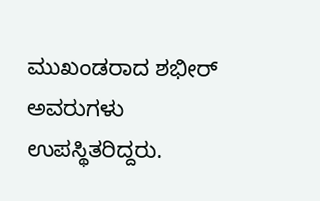ಮುಖಂಡರಾದ ಶಭೀರ್ ಅವರುಗಳು ಉಪಸ್ಥಿತರಿದ್ದರು.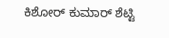ಕಿಶೋರ್ ಕುಮಾರ್ ಶೆಟ್ಟಿ